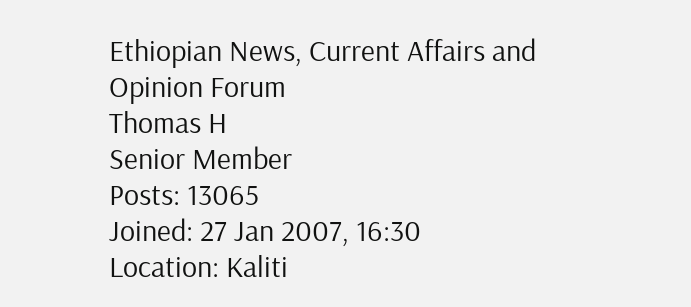Ethiopian News, Current Affairs and Opinion Forum
Thomas H
Senior Member
Posts: 13065
Joined: 27 Jan 2007, 16:30
Location: Kaliti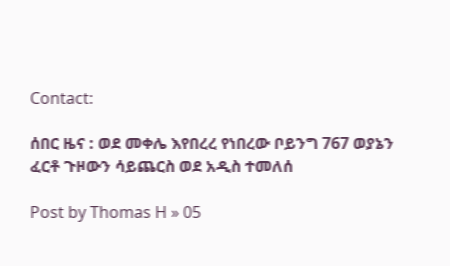Contact:

ሰበር ዜና : ወደ መቀሌ እየበረረ የነበረው ቦይንግ 767 ወያኔን ፈርቶ ጉዞውን ሳይጨርስ ወደ አዲስ ተመለሰ

Post by Thomas H » 05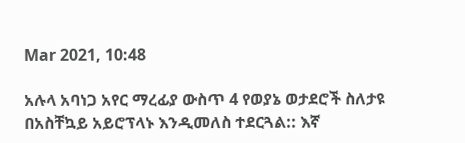Mar 2021, 10:48

አሉላ አባነጋ አየር ማረፊያ ውስጥ 4 የወያኔ ወታደሮች ስለታዩ በአስቸኳይ አይሮፕላኑ እንዲመለስ ተደርጓል:: እኛ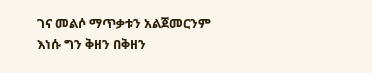ገና መልሶ ማጥቃቱን አልጀመርንም እነሱ ግን ቅዘን በቅዘን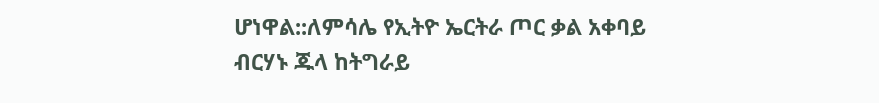ሆነዋል::ለምሳሌ የኢትዮ ኤርትራ ጦር ቃል አቀባይ ብርሃኑ ጁላ ከትግራይ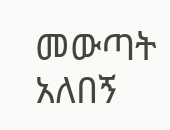መውጣት አለበኝ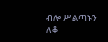ብሎ ሥልጣኑን ለቆ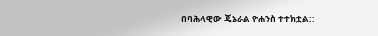በባሕላዊው ጄኔራል ዮሐንስ ተተክቷል::